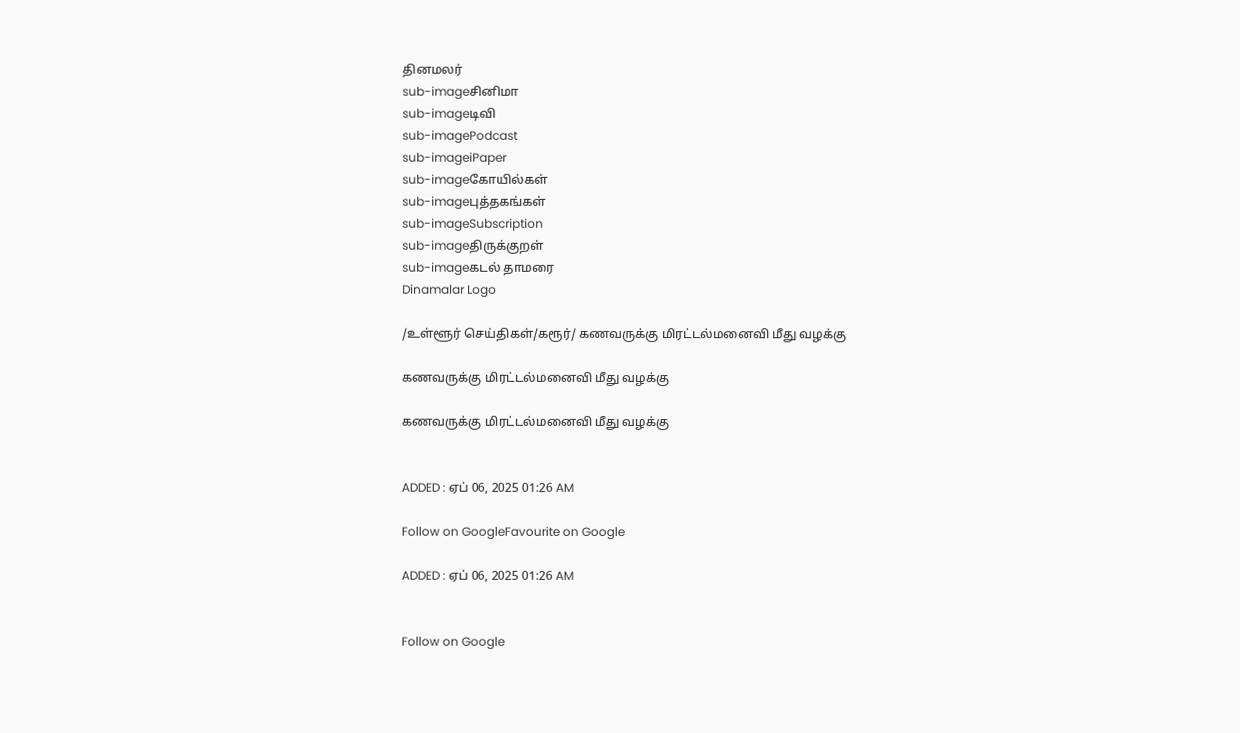தினமலர்
sub-imageசினிமா
sub-imageடிவி
sub-imagePodcast
sub-imageiPaper
sub-imageகோயில்கள்
sub-imageபுத்தகங்கள்
sub-imageSubscription
sub-imageதிருக்குறள்
sub-imageகடல் தாமரை
Dinamalar Logo

/உள்ளூர் செய்திகள்/கரூர்/ கணவருக்கு மிரட்டல்மனைவி மீது வழக்கு

கணவருக்கு மிரட்டல்மனைவி மீது வழக்கு

கணவருக்கு மிரட்டல்மனைவி மீது வழக்கு


ADDED : ஏப் 06, 2025 01:26 AM

Follow on GoogleFavourite on Google

ADDED : ஏப் 06, 2025 01:26 AM


Follow on Google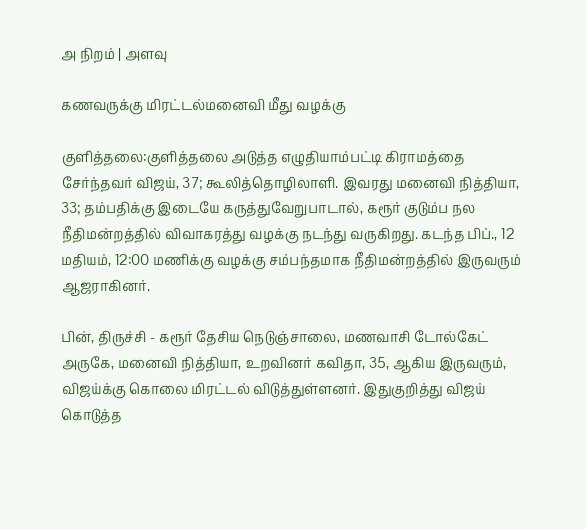அ நிறம் | அளவு

கணவருக்கு மிரட்டல்மனைவி மீது வழக்கு

குளித்தலை:குளித்தலை அடுத்த எழுதியாம்பட்டி கிராமத்தை சேர்ந்தவர் விஜய், 37; கூலித்தொழிலாளி. இவரது மனைவி நித்தியா, 33; தம்பதிக்கு இடையே கருத்துவேறுபாடால், கரூர் குடும்ப நல நீதிமன்றத்தில் விவாகரத்து வழக்கு நடந்து வருகிறது. கடந்த பிப்., 12 மதியம், 12:00 மணிக்கு வழக்கு சம்பந்தமாக நீதிமன்றத்தில் இருவரும் ஆஜராகினர்.

பின், திருச்சி - கரூர் தேசிய நெடுஞ்சாலை, மணவாசி டோல்கேட் அருகே, மனைவி நித்தியா, உறவினர் கவிதா, 35, ஆகிய இருவரும், விஜய்க்கு கொலை மிரட்டல் விடுத்துள்ளனர். இதுகுறித்து விஜய் கொடுத்த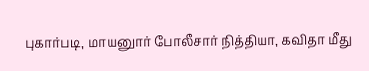புகார்படி, மாயனுார் போலீசார் நித்தியா, கவிதா மீது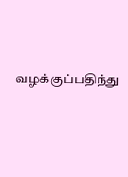வழக்குப்பதிந்து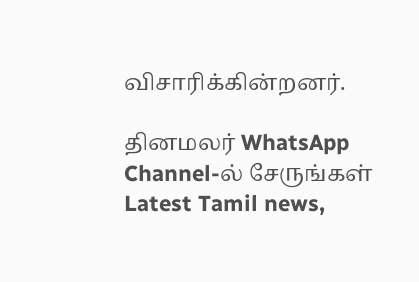விசாரிக்கின்றனர்.

தினமலர் WhatsApp Channel-ல் சேருங்கள்
Latest Tamil news,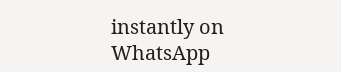instantly on WhatsApp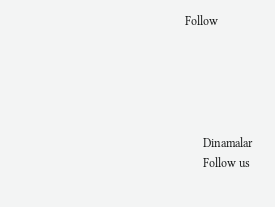Follow





      Dinamalar
      Follow us